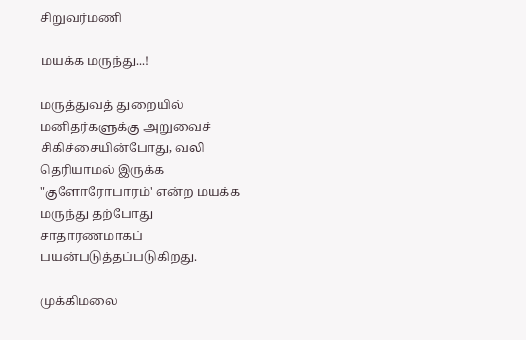சிறுவர்மணி

மயக்க மருந்து...!

மருத்துவத் துறையில் மனிதர்களுக்கு அறுவைச் சிகிச்சையின்போது, வலி தெரியாமல் இருக்க "குளோரோபாரம்' என்ற மயக்க மருந்து தற்போது சாதாரணமாகப் பயன்படுத்தப்படுகிறது.

முக்கிமலை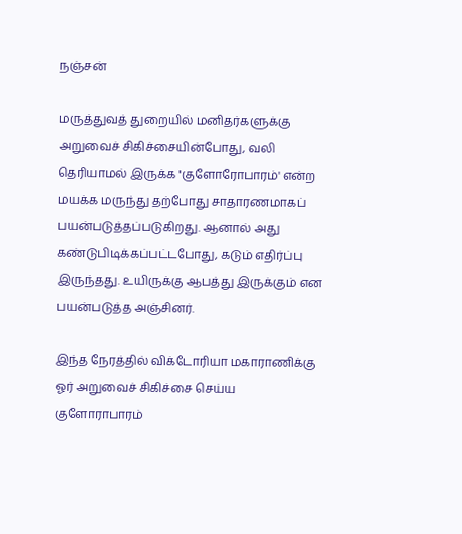நஞ்சன்

மருத்துவத் துறையில் மனிதர்களுக்கு அறுவைச் சிகிச்சையின்போது, வலி தெரியாமல் இருக்க "குளோரோபாரம்' என்ற மயக்க மருந்து தற்போது சாதாரணமாகப் பயன்படுத்தப்படுகிறது. ஆனால் அது கண்டுபிடிக்கப்பட்டபோது, கடும் எதிர்ப்பு இருந்தது. உயிருக்கு ஆபத்து இருக்கும் என பயன்படுத்த அஞ்சினர்.

இந்த நேரத்தில் விக்டோரியா மகாராணிக்கு ஓர் அறுவைச் சிகிச்சை செய்ய குளோராபாரம்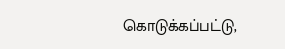கொடுக்கப்பட்டு,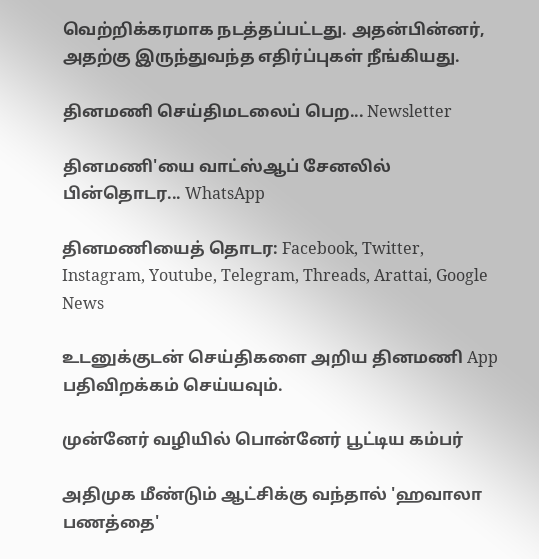வெற்றிக்கரமாக நடத்தப்பட்டது. அதன்பின்னர், அதற்கு இருந்துவந்த எதிர்ப்புகள் நீங்கியது.

தினமணி செய்திமடலைப் பெற... Newsletter

தினமணி'யை வாட்ஸ்ஆப் சேனலில் பின்தொடர... WhatsApp

தினமணியைத் தொடர: Facebook, Twitter, Instagram, Youtube, Telegram, Threads, Arattai, Google News

உடனுக்குடன் செய்திகளை அறிய தினமணி App பதிவிறக்கம் செய்யவும்.

முன்னேர் வழியில் பொன்னேர் பூட்டிய கம்பர்

அதிமுக மீண்டும் ஆட்சிக்கு வந்தால் 'ஹவாலா பணத்தை'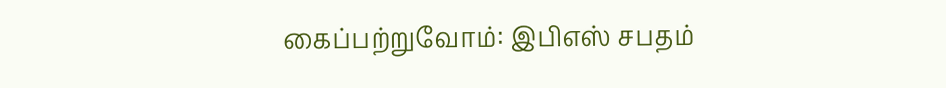கைப்பற்றுவோம்: இபிஎஸ் சபதம்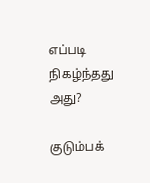எப்படி நிகழ்ந்தது அது?

குடும்பக்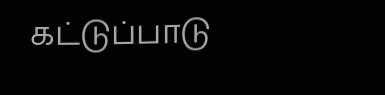கட்டுப்பாடு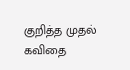குறித்த முதல் கவிதை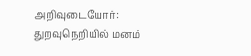அறிவுடையோர்: துறவுநெறியில் மனம்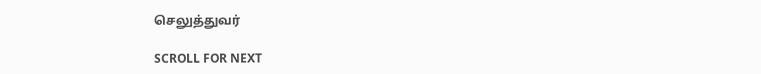செலுத்துவர்

SCROLL FOR NEXT